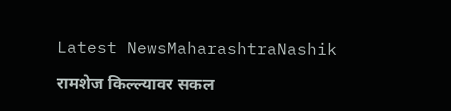Latest NewsMaharashtraNashik

रामशेज किल्ल्यावर सकल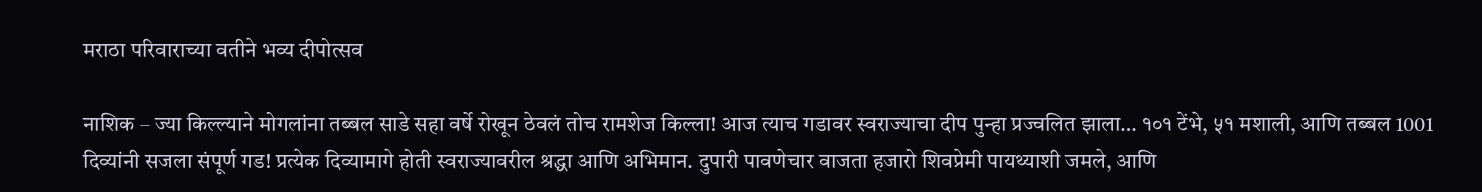मराठा परिवाराच्या वतीने भव्य दीपोत्सव

नाशिक – ज्या किल्ल्याने मोगलांना तब्बल साडे सहा वर्षे रोखून ठेवलं तोच रामशेज किल्ला! आज त्याच गडावर स्वराज्याचा दीप पुन्हा प्रज्वलित झाला… १०१ टेंभे, ५१ मशाली, आणि तब्बल 1001 दिव्यांनी सजला संपूर्ण गड! प्रत्येक दिव्यामागे होती स्वराज्यावरील श्रद्धा आणि अभिमान. दुपारी पावणेचार वाजता हजारो शिवप्रेमी पायथ्याशी जमले, आणि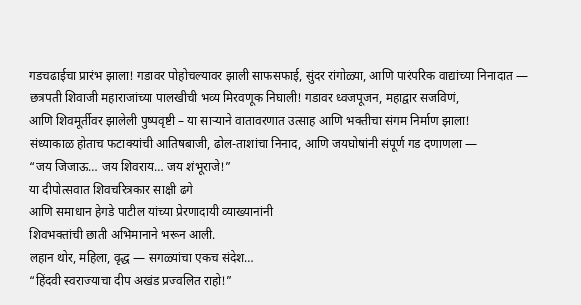गडचढाईचा प्रारंभ झाला! गडावर पोहोचल्यावर झाली साफसफाई, सुंदर रांगोळ्या, आणि पारंपरिक वाद्यांच्या निनादात —
छत्रपती शिवाजी महाराजांच्या पालखीची भव्य मिरवणूक निघाली! गडावर ध्वजपूजन, महाद्वार सजविणं,
आणि शिवमूर्तीवर झालेली पुष्पवृष्टी – या साऱ्याने वातावरणात उत्साह आणि भक्तीचा संगम निर्माण झाला!
संध्याकाळ होताच फटाक्यांची आतिषबाजी, ढोल-ताशांचा निनाद, आणि जयघोषांनी संपूर्ण गड दणाणला —
“जय जिजाऊ… जय शिवराय… जय शंभूराजे!”
या दीपोत्सवात शिवचरित्रकार साक्षी ढगे
आणि समाधान हेगडे पाटील यांच्या प्रेरणादायी व्याख्यानांनी
शिवभक्तांची छाती अभिमानाने भरून आली.
लहान थोर, महिला, वृद्ध — सगळ्यांचा एकच संदेश…
“हिंदवी स्वराज्याचा दीप अखंड प्रज्वलित राहो!”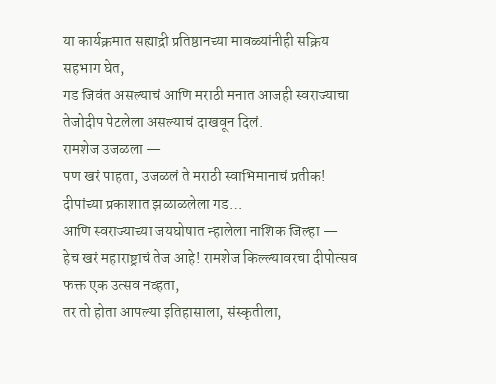या कार्यक्रमात सह्याद्री प्रतिष्ठानच्या मावळ्यांनीही सक्रिय सहभाग घेत,
गड जिवंत असल्याचं आणि मराठी मनात आजही स्वराज्याचा तेजोदीप पेटलेला असल्याचं दाखवून दिलं.
रामशेज उजळला —
पण खरं पाहता, उजळलं ते मराठी स्वाभिमानाचं प्रतीक!
दीपांच्या प्रकाशात झळाळलेला गड…
आणि स्वराज्याच्या जयघोषात न्हालेला नाशिक जिल्हा —
हेच खरं महाराष्ट्राचं तेज आहे! रामशेज किल्ल्यावरचा दीपोत्सव फक्त एक उत्सव नव्हता,
तर तो होता आपल्या इतिहासाला, संस्कृतीला,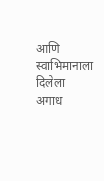आणि स्वाभिमानाला दिलेला अगाध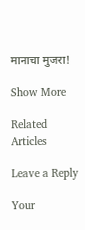मानाचा मुजरा!

Show More

Related Articles

Leave a Reply

Your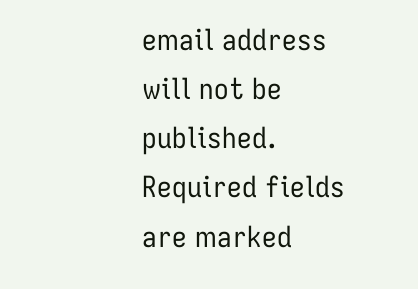email address will not be published. Required fields are marked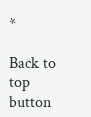*

Back to top button